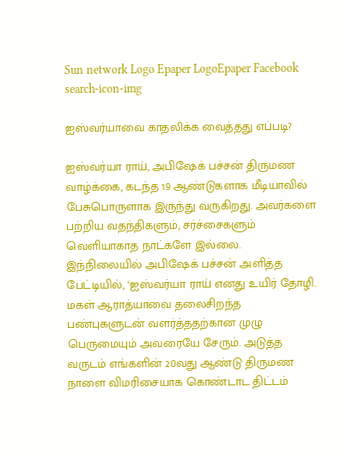Sun network Logo Epaper LogoEpaper Facebook
search-icon-img

ஐஸ்வர்யாவை காதலிக்க வைத்தது எப்படி?

ஐஸ்வர்யா ராய், அபிஷேக் பச்சன் திருமண வாழ்க்கை, கடந்த 19 ஆண்டுகளாக மீடியாவில் பேசுபொருளாக இருந்து வருகிறது. அவர்களை பற்றிய வதந்திகளும், சர்ச்சைகளும் வெளியாகாத நாட்களே இல்லை. இந்நிலையில் அபிஷேக் பச்சன் அளித்த பேட்டியில், ‘ஐஸ்வர்யா ராய் எனது உயிர் தோழி. மகள் ஆராத்யாவை தலைசிறந்த பண்புகளுடன் வளர்த்ததற்கான முழு பெருமையும் அவரையே சேரும். அடுத்த வருடம் எங்களின் 20வது ஆண்டு திருமண நாளை விமரிசையாக கொண்டாட திட்டம்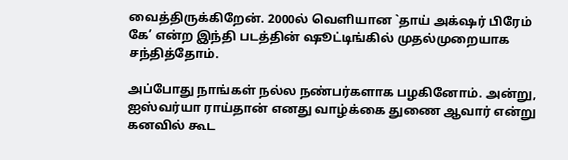வைத்திருக்கிறேன். 2000ல் வெளியான `தாய் அக்‌ஷர் பிரேம் கே’ என்ற இந்தி படத்தின் ஷூட்டிங்கில் முதல்முறையாக சந்தித்தோம்.

அப்போது நாங்கள் நல்ல நண்பர்களாக பழகினோம். அன்று, ஐஸ்வர்யா ராய்தான் எனது வாழ்க்கை துணை ஆவார் என்று கனவில் கூட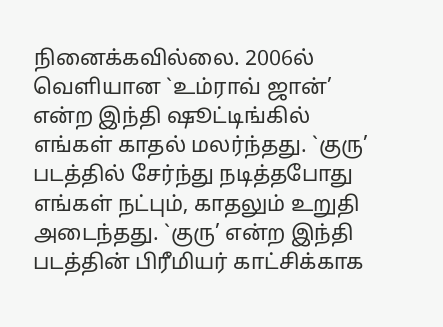நினைக்கவில்லை. 2006ல் வெளியான `உம்ராவ் ஜான்’ என்ற இந்தி ஷூட்டிங்கில் எங்கள் காதல் மலர்ந்தது. `குரு’ படத்தில் சேர்ந்து நடித்தபோது எங்கள் நட்பும், காதலும் உறுதி அடைந்தது. `குரு’ என்ற இந்தி படத்தின் பிரீமியர் காட்சிக்காக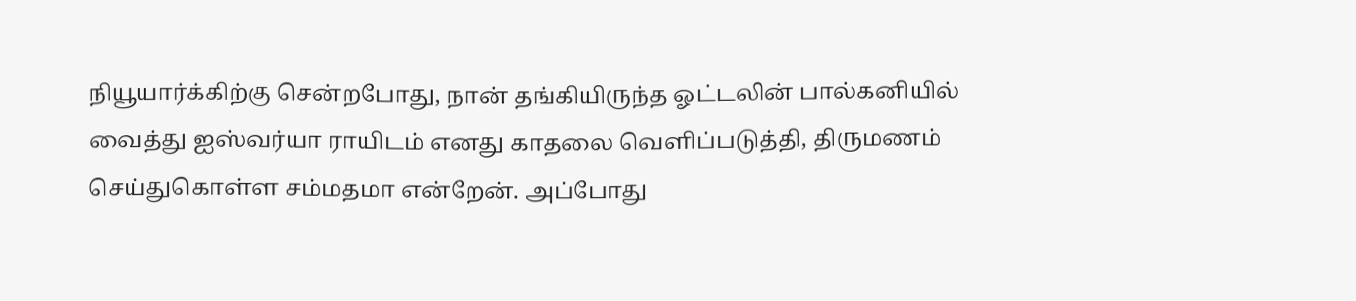நியூயார்க்கிற்கு சென்றபோது, நான் தங்கியிருந்த ஓட்டலின் பால்கனியில் வைத்து ஐஸ்வர்யா ராயிடம் எனது காதலை வெளிப்படுத்தி, திருமணம் செய்துகொள்ள சம்மதமா என்றேன். அப்போது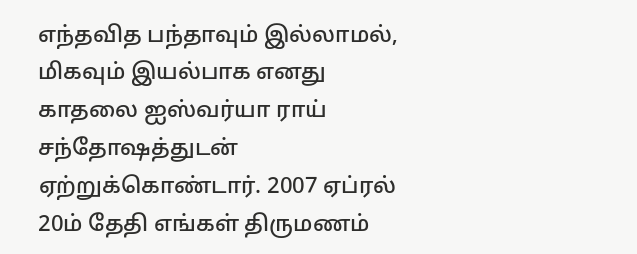எந்தவித பந்தாவும் இல்லாமல், மிகவும் இயல்பாக எனது காதலை ஐஸ்வர்யா ராய் சந்தோஷத்துடன் ஏற்றுக்கொண்டார். 2007 ஏப்ரல் 20ம் தேதி எங்கள் திருமணம்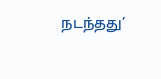நடந்தது’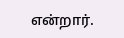என்றார்.